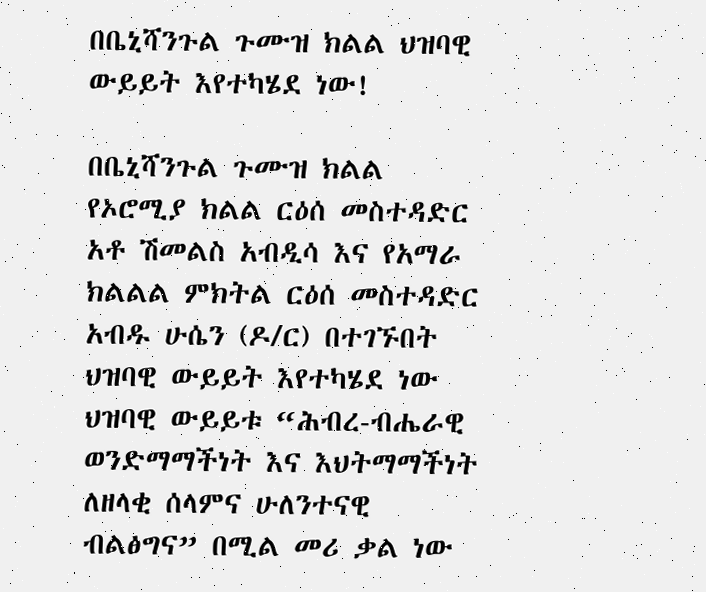በቤኒሻንጉል ጉሙዝ ክልል ህዝባዊ ውይይት እየተካሄደ ነው!

በቤኒሻንጉል ጉሙዝ ክልል የኦሮሚያ ክልል ርዕሰ መስተዳድር አቶ ሽመልስ አብዲሳ እና የአማራ ክልልል ምክትል ርዕሰ መስተዳድር አብዱ ሁሴን (ዶ/ር) በተገኙበት ህዝባዊ ውይይት እየተካሄደ ነው
ህዝባዊ ውይይቱ “ሕብረ-ብሔራዊ ወንድማማችነት እና እህትማማችነት ለዘላቂ ሰላምና ሁለንተናዊ ብልፅግና” በሚል መሪ ቃል ነው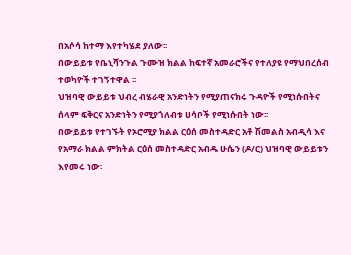በአሶሳ ከተማ እየተካሄደ ያለው፡፡
በውይይቱ የቤኒሻንጉል ጉሙዝ ክልል ከፍተኛ አመራሮችና የተለያዩ የማህበረሰብ ተወካዮች ተገኝተዋል ፡፡
ህዝባዊ ውይይቱ ህብረ ብሄራዊ አንድነትን የሚያጠናክሩ ጉዳዮች የሚነሱበትና ሰላም ፍቅርና አንድነትን የሚያጎለብቱ ሀሳቦች የሚነሱበት ነው፡፡
በውይይቱ የተገኙት የኦሮሚያ ክልል ርዕሰ መስተዳድር አቶ ሽመልስ አብዲሳ እና የአማራ ክልል ምክትል ርዕሰ መስተዳድር አብዱ ሁሴን (ዶ/ር) ህዝባዊ ውይይቱን እየመሩ ነው፡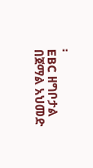፡
EBC ዘግቦታል
በጀማል አህመድ